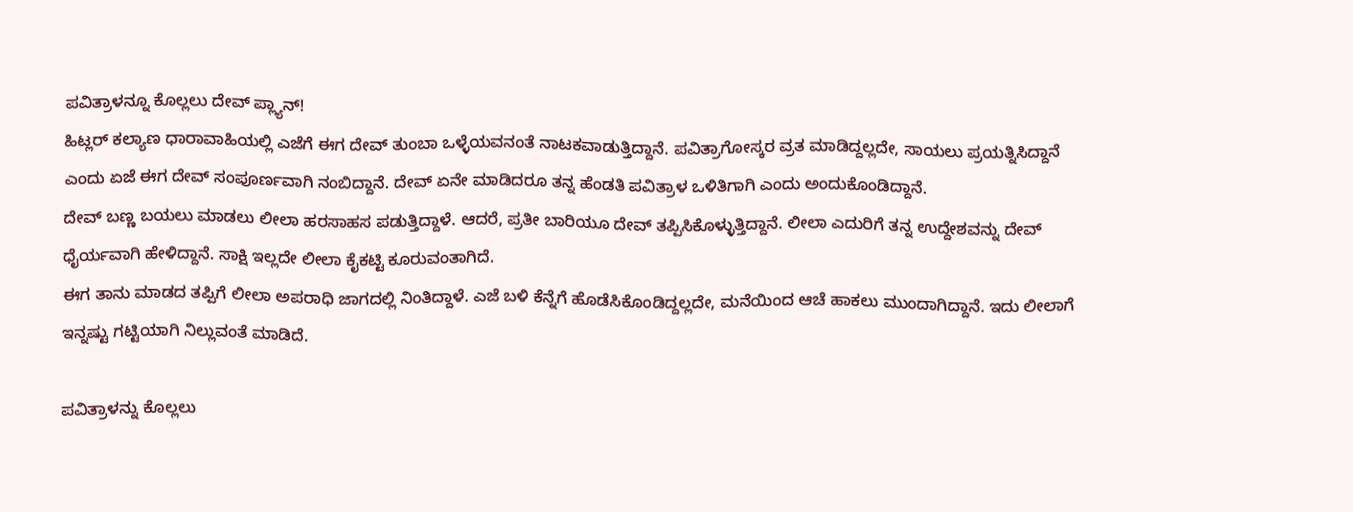ಪವಿತ್ರಾಳನ್ನೂ ಕೊಲ್ಲಲು ದೇವ್ ಪ್ಲ್ಯಾನ್!
ಹಿಟ್ಲರ್ ಕಲ್ಯಾಣ ಧಾರಾವಾಹಿಯಲ್ಲಿ ಎಜೆಗೆ ಈಗ ದೇವ್ ತುಂಬಾ ಒಳ್ಳೆಯವನಂತೆ ನಾಟಕವಾಡುತ್ತಿದ್ದಾನೆ. ಪವಿತ್ರಾಗೋಸ್ಕರ ವ್ರತ ಮಾಡಿದ್ದಲ್ಲದೇ, ಸಾಯಲು ಪ್ರಯತ್ನಿಸಿದ್ದಾನೆ ಎಂದು ಏಜೆ ಈಗ ದೇವ್ ಸಂಪೂರ್ಣವಾಗಿ ನಂಬಿದ್ದಾನೆ. ದೇವ್ ಏನೇ ಮಾಡಿದರೂ ತನ್ನ ಹೆಂಡತಿ ಪವಿತ್ರಾಳ ಒಳಿತಿಗಾಗಿ ಎಂದು ಅಂದುಕೊಂಡಿದ್ದಾನೆ.
ದೇವ್ ಬಣ್ಣ ಬಯಲು ಮಾಡಲು ಲೀಲಾ ಹರಸಾಹಸ ಪಡುತ್ತಿದ್ದಾಳೆ. ಆದರೆ, ಪ್ರತೀ ಬಾರಿಯೂ ದೇವ್ ತಪ್ಪಿಸಿಕೊಳ್ಳುತ್ತಿದ್ದಾನೆ. ಲೀಲಾ ಎದುರಿಗೆ ತನ್ನ ಉದ್ದೇಶವನ್ನು ದೇವ್ ಧೈರ್ಯವಾಗಿ ಹೇಳಿದ್ದಾನೆ. ಸಾಕ್ಷಿ ಇಲ್ಲದೇ ಲೀಲಾ ಕೈಕಟ್ಟಿ ಕೂರುವಂತಾಗಿದೆ.
ಈಗ ತಾನು ಮಾಡದ ತಪ್ಪಿಗೆ ಲೀಲಾ ಅಪರಾಧಿ ಜಾಗದಲ್ಲಿ ನಿಂತಿದ್ದಾಳೆ. ಎಜೆ ಬಳಿ ಕೆನ್ನೆಗೆ ಹೊಡೆಸಿಕೊಂಡಿದ್ದಲ್ಲದೇ, ಮನೆಯಿಂದ ಆಚೆ ಹಾಕಲು ಮುಂದಾಗಿದ್ದಾನೆ. ಇದು ಲೀಲಾಗೆ ಇನ್ನಷ್ಟು ಗಟ್ಟಿಯಾಗಿ ನಿಲ್ಲುವಂತೆ ಮಾಡಿದೆ.

ಪವಿತ್ರಾಳನ್ನು ಕೊಲ್ಲಲು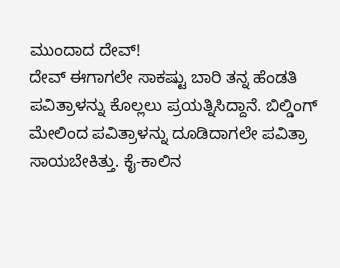ಮುಂದಾದ ದೇವ್!
ದೇವ್ ಈಗಾಗಲೇ ಸಾಕಷ್ಟು ಬಾರಿ ತನ್ನ ಹೆಂಡತಿ ಪವಿತ್ರಾಳನ್ನು ಕೊಲ್ಲಲು ಪ್ರಯತ್ನಿಸಿದ್ದಾನೆ. ಬಿಲ್ಡಿಂಗ್ ಮೇಲಿಂದ ಪವಿತ್ರಾಳನ್ನು ದೂಡಿದಾಗಲೇ ಪವಿತ್ರಾ ಸಾಯಬೇಕಿತ್ತು. ಕೈ-ಕಾಲಿನ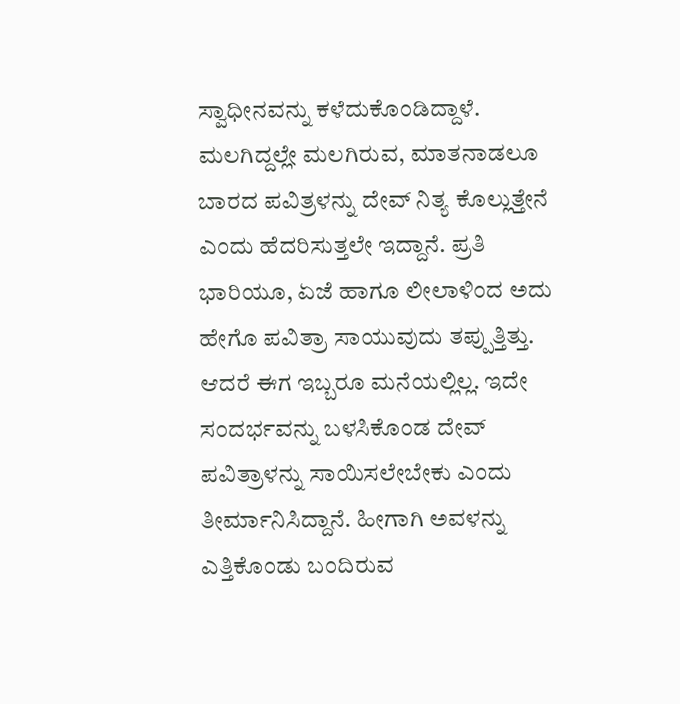ಸ್ವಾಧೀನವನ್ನು ಕಳೆದುಕೊಂಡಿದ್ದಾಳೆ. ಮಲಗಿದ್ದಲ್ಲೇ ಮಲಗಿರುವ, ಮಾತನಾಡಲೂ ಬಾರದ ಪವಿತ್ರಳನ್ನು ದೇವ್ ನಿತ್ಯ ಕೊಲ್ಲುತ್ತೇನೆ ಎಂದು ಹೆದರಿಸುತ್ತಲೇ ಇದ್ದಾನೆ. ಪ್ರತಿ ಭಾರಿಯೂ, ಏಜೆ ಹಾಗೂ ಲೀಲಾಳಿಂದ ಅದು ಹೇಗೊ ಪವಿತ್ರಾ ಸಾಯುವುದು ತಪ್ಪುತ್ತಿತ್ತು. ಆದರೆ ಈಗ ಇಬ್ಬರೂ ಮನೆಯಲ್ಲಿಲ್ಲ. ಇದೇ ಸಂದರ್ಭವನ್ನು ಬಳಸಿಕೊಂಡ ದೇವ್ ಪವಿತ್ರಾಳನ್ನು ಸಾಯಿಸಲೇಬೇಕು ಎಂದು ತೀರ್ಮಾನಿಸಿದ್ದಾನೆ. ಹೀಗಾಗಿ ಅವಳನ್ನು ಎತ್ತಿಕೊಂಡು ಬಂದಿರುವ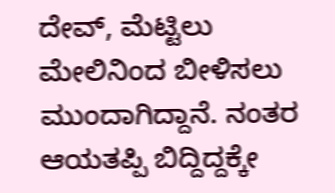ದೇವ್, ಮೆಟ್ಟಿಲು ಮೇಲಿನಿಂದ ಬೀಳಿಸಲು ಮುಂದಾಗಿದ್ದಾನೆ. ನಂತರ ಆಯತಪ್ಪಿ ಬಿದ್ದಿದ್ದಕ್ಕೇ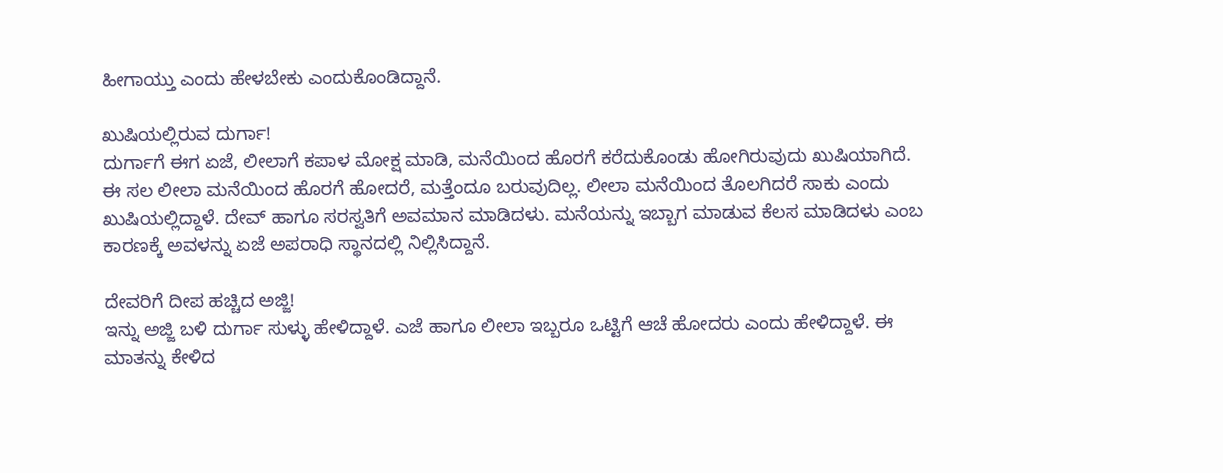ಹೀಗಾಯ್ತು ಎಂದು ಹೇಳಬೇಕು ಎಂದುಕೊಂಡಿದ್ದಾನೆ.

ಖುಷಿಯಲ್ಲಿರುವ ದುರ್ಗಾ!
ದುರ್ಗಾಗೆ ಈಗ ಏಜೆ, ಲೀಲಾಗೆ ಕಪಾಳ ಮೋಕ್ಷ ಮಾಡಿ, ಮನೆಯಿಂದ ಹೊರಗೆ ಕರೆದುಕೊಂಡು ಹೋಗಿರುವುದು ಖುಷಿಯಾಗಿದೆ. ಈ ಸಲ ಲೀಲಾ ಮನೆಯಿಂದ ಹೊರಗೆ ಹೋದರೆ, ಮತ್ತೆಂದೂ ಬರುವುದಿಲ್ಲ. ಲೀಲಾ ಮನೆಯಿಂದ ತೊಲಗಿದರೆ ಸಾಕು ಎಂದು ಖುಷಿಯಲ್ಲಿದ್ದಾಳೆ. ದೇವ್ ಹಾಗೂ ಸರಸ್ವತಿಗೆ ಅವಮಾನ ಮಾಡಿದಳು. ಮನೆಯನ್ನು ಇಬ್ಬಾಗ ಮಾಡುವ ಕೆಲಸ ಮಾಡಿದಳು ಎಂಬ ಕಾರಣಕ್ಕೆ ಅವಳನ್ನು ಏಜೆ ಅಪರಾಧಿ ಸ್ಥಾನದಲ್ಲಿ ನಿಲ್ಲಿಸಿದ್ದಾನೆ.

ದೇವರಿಗೆ ದೀಪ ಹಚ್ಚಿದ ಅಜ್ಜಿ!
ಇನ್ನು ಅಜ್ಜಿ ಬಳಿ ದುರ್ಗಾ ಸುಳ್ಳು ಹೇಳಿದ್ದಾಳೆ. ಎಜೆ ಹಾಗೂ ಲೀಲಾ ಇಬ್ಬರೂ ಒಟ್ಟಿಗೆ ಆಚೆ ಹೋದರು ಎಂದು ಹೇಳಿದ್ದಾಳೆ. ಈ ಮಾತನ್ನು ಕೇಳಿದ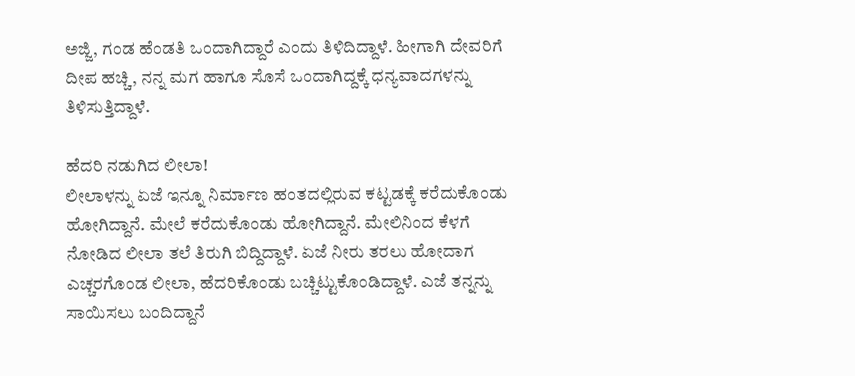ಅಜ್ಜಿ, ಗಂಡ ಹೆಂಡತಿ ಒಂದಾಗಿದ್ದಾರೆ ಎಂದು ತಿಳಿದಿದ್ದಾಳೆ. ಹೀಗಾಗಿ ದೇವರಿಗೆ ದೀಪ ಹಚ್ಚಿ, ನನ್ನ ಮಗ ಹಾಗೂ ಸೊಸೆ ಒಂದಾಗಿದ್ದಕ್ಕೆ ಧನ್ಯವಾದಗಳನ್ನು ತಿಳಿಸುತ್ತಿದ್ದಾಳೆ.

ಹೆದರಿ ನಡುಗಿದ ಲೀಲಾ!
ಲೀಲಾಳನ್ನು ಏಜೆ ಇನ್ನೂ ನಿರ್ಮಾಣ ಹಂತದಲ್ಲಿರುವ ಕಟ್ಟಡಕ್ಕೆ ಕರೆದುಕೊಂಡು ಹೋಗಿದ್ದಾನೆ. ಮೇಲೆ ಕರೆದುಕೊಂಡು ಹೋಗಿದ್ದಾನೆ. ಮೇಲಿನಿಂದ ಕೆಳಗೆ ನೋಡಿದ ಲೀಲಾ ತಲೆ ತಿರುಗಿ ಬಿದ್ದಿದ್ದಾಳೆ. ಏಜೆ ನೀರು ತರಲು ಹೋದಾಗ ಎಚ್ಚರಗೊಂಡ ಲೀಲಾ, ಹೆದರಿಕೊಂಡು ಬಚ್ಚಿಟ್ಟುಕೊಂಡಿದ್ದಾಳೆ. ಎಜೆ ತನ್ನನ್ನು ಸಾಯಿಸಲು ಬಂದಿದ್ದಾನೆ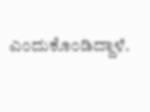ಎಂದುಕೊಂಡಿದ್ದಾಳೆ.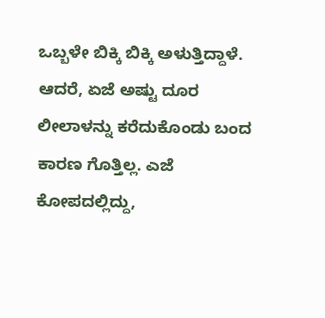ಒಬ್ಬಳೇ ಬಿಕ್ಕಿ ಬಿಕ್ಕಿ ಅಳುತ್ತಿದ್ದಾಳೆ. ಆದರೆ, ಏಜೆ ಅಷ್ಟು ದೂರ ಲೀಲಾಳನ್ನು ಕರೆದುಕೊಂಡು ಬಂದ ಕಾರಣ ಗೊತ್ತಿಲ್ಲ. ಎಜೆ ಕೋಪದಲ್ಲಿದ್ದು,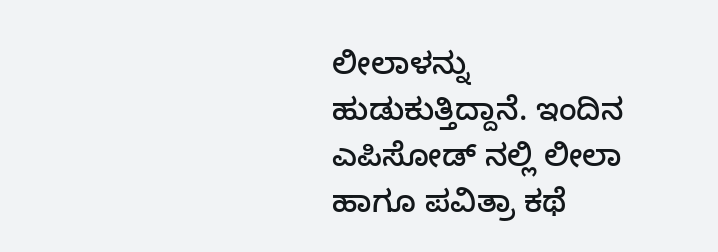ಲೀಲಾಳನ್ನು ಹುಡುಕುತ್ತಿದ್ದಾನೆ. ಇಂದಿನ ಎಪಿಸೋಡ್ ನಲ್ಲಿ ಲೀಲಾ ಹಾಗೂ ಪವಿತ್ರಾ ಕಥೆ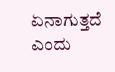ಏನಾಗುತ್ತದೆ ಎಂದು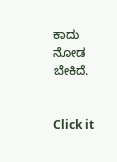ಕಾದು ನೋಡ ಬೇಕಿದೆ.


Click it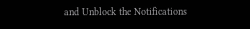and Unblock the Notifications